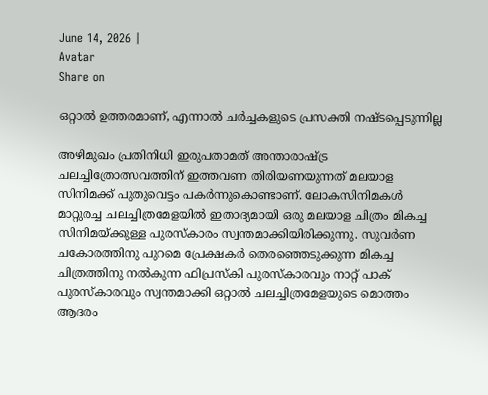June 14, 2026 |
Avatar
Share on

ഒറ്റാല്‍ ഉത്തരമാണ്, എന്നാല്‍ ചര്‍ച്ചകളുടെ പ്രസക്തി നഷ്ടപ്പെടുന്നില്ല

അഴിമുഖം പ്രതിനിധി ഇരുപതാമത് അന്താരാഷ്ട്ര ചലച്ചിത്രോത്സവത്തിന് ഇത്തവണ തിരിയണയുന്നത് മലയാള സിനിമക്ക് പുതുവെട്ടം പകര്‍ന്നുകൊണ്ടാണ്. ലോകസിനിമകള്‍ മാറ്റുരച്ച ചലച്ചിത്രമേളയില്‍ ഇതാദ്യമായി ഒരു മലയാള ചിത്രം മികച്ച സിനിമയ്ക്കുള്ള പുരസ്‌കാരം സ്വന്തമാക്കിയിരിക്കുന്നു. സുവര്‍ണ ചകോരത്തിനു പുറമെ പ്രേക്ഷകര്‍ തെരഞ്ഞെടുക്കുന്ന മികച്ച ചിത്രത്തിനു നല്‍കുന്ന ഫിപ്രസ്‌കി പുരസ്‌കാരവും നാറ്റ് പാക് പുരസ്‌കാരവും സ്വന്തമാക്കി ഒറ്റാല്‍ ചലച്ചിത്രമേളയുടെ മൊത്തം ആദരം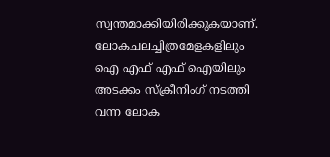സ്വന്തമാക്കിയിരിക്കുകയാണ്. ലോകചലച്ചിത്രമേളകളിലും ഐ എഫ് എഫ് ഐയിലും അടക്കം സ്‌ക്രീനിംഗ് നടത്തി വന്ന ലോക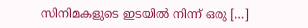സിനിമകളുടെ ഇടയില്‍ നിന്ന് ഒരു […]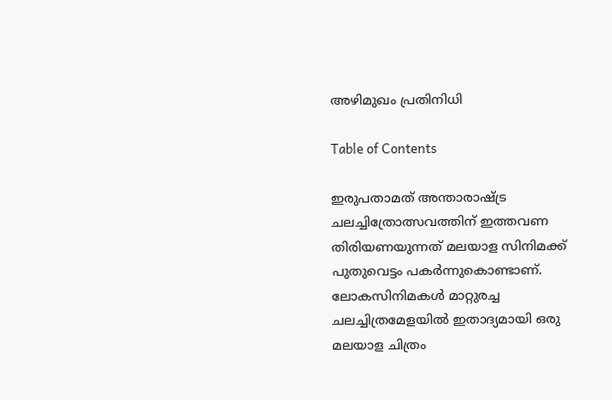അഴിമുഖം പ്രതിനിധി

Table of Contents

ഇരുപതാമത് അന്താരാഷ്ട്ര ചലച്ചിത്രോത്സവത്തിന് ഇത്തവണ തിരിയണയുന്നത് മലയാള സിനിമക്ക് പുതുവെട്ടം പകര്‍ന്നുകൊണ്ടാണ്. ലോകസിനിമകള്‍ മാറ്റുരച്ച ചലച്ചിത്രമേളയില്‍ ഇതാദ്യമായി ഒരു മലയാള ചിത്രം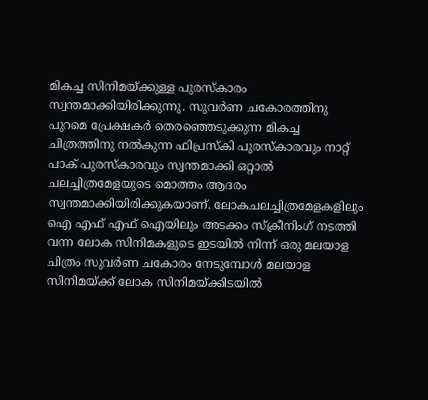മികച്ച സിനിമയ്ക്കുള്ള പുരസ്‌കാരം സ്വന്തമാക്കിയിരിക്കുന്നു. സുവര്‍ണ ചകോരത്തിനു പുറമെ പ്രേക്ഷകര്‍ തെരഞ്ഞെടുക്കുന്ന മികച്ച ചിത്രത്തിനു നല്‍കുന്ന ഫിപ്രസ്‌കി പുരസ്‌കാരവും നാറ്റ് പാക് പുരസ്‌കാരവും സ്വന്തമാക്കി ഒറ്റാല്‍ ചലച്ചിത്രമേളയുടെ മൊത്തം ആദരം സ്വന്തമാക്കിയിരിക്കുകയാണ്. ലോകചലച്ചിത്രമേളകളിലും ഐ എഫ് എഫ് ഐയിലും അടക്കം സ്‌ക്രീനിംഗ് നടത്തി വന്ന ലോക സിനിമകളുടെ ഇടയില്‍ നിന്ന് ഒരു മലയാള ചിത്രം സുവര്‍ണ ചകോരം നേടുമ്പോള്‍ മലയാള സിനിമയ്ക്ക് ലോക സിനിമയ്ക്കിടയില്‍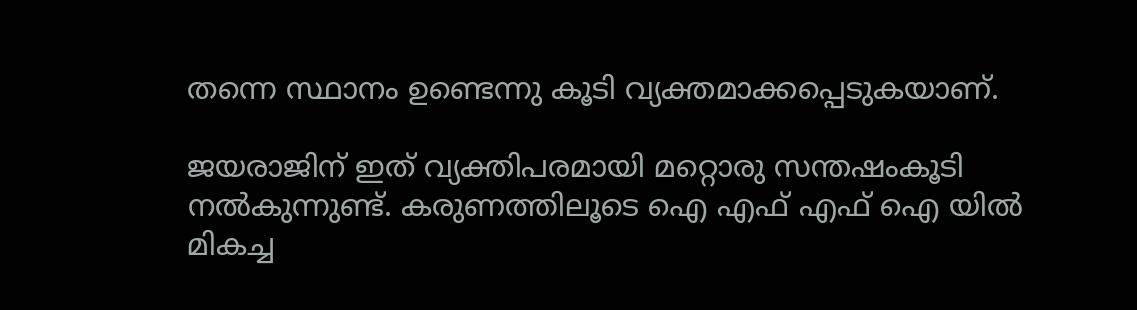തന്നെ സ്ഥാനം ഉണ്ടെന്നു കൂടി വ്യക്തമാക്കപ്പെടുകയാണ്.

ജയരാജിന് ഇത് വ്യക്തിപരമായി മറ്റൊരു സന്തഷംകൂടി നല്‍കുന്നുണ്ട്. കരുണത്തിലൂടെ ഐ എഫ് എഫ് ഐ യില്‍ മികച്ച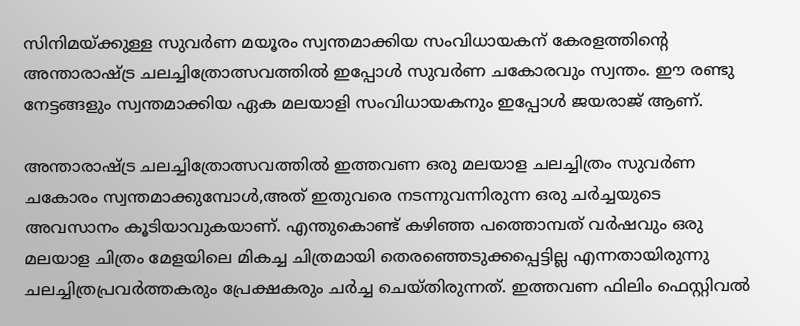സിനിമയ്ക്കുള്ള സുവര്‍ണ മയൂരം സ്വന്തമാക്കിയ സംവിധായകന് കേരളത്തിന്റെ അന്താരാഷ്ട്ര ചലച്ചിത്രോത്സവത്തില്‍ ഇപ്പോള്‍ സുവര്‍ണ ചകോരവും സ്വന്തം. ഈ രണ്ടു നേട്ടങ്ങളും സ്വന്തമാക്കിയ ഏക മലയാളി സംവിധായകനും ഇപ്പോള്‍ ജയരാജ് ആണ്.

അന്താരാഷ്ട്ര ചലച്ചിത്രോത്സവത്തില്‍ ഇത്തവണ ഒരു മലയാള ചലച്ചിത്രം സുവര്‍ണ ചകോരം സ്വന്തമാക്കുമ്പോള്‍,അത് ഇതുവരെ നടന്നുവന്നിരുന്ന ഒരു ചര്‍ച്ചയുടെ അവസാനം കൂടിയാവുകയാണ്. എന്തുകൊണ്ട് കഴിഞ്ഞ പത്തൊമ്പത് വര്‍ഷവും ഒരു മലയാള ചിത്രം മേളയിലെ മികച്ച ചിത്രമായി തെരഞ്ഞെടുക്കപ്പെട്ടില്ല എന്നതായിരുന്നു ചലച്ചിത്രപ്രവര്‍ത്തകരും പ്രേക്ഷകരും ചര്‍ച്ച ചെയ്തിരുന്നത്. ഇത്തവണ ഫിലിം ഫെസ്റ്റിവല്‍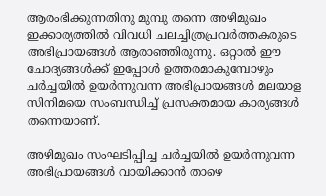ആരംഭിക്കുന്നതിനു മുമ്പു തന്നെ അഴിമുഖം ഇക്കാര്യത്തില്‍ വിവധി ചലച്ചിത്രപ്രവര്‍ത്തകരുടെ അഭിപ്രായങ്ങള്‍ ആരാഞ്ഞിരുന്നു. ഒറ്റാല്‍ ഈ ചോദ്യങ്ങള്‍ക്ക് ഇപ്പോള്‍ ഉത്തരമാകുമ്പോഴും ചര്‍ച്ചയില്‍ ഉയര്‍ന്നുവന്ന അഭിപ്രായങ്ങള്‍ മലയാള സിനിമയെ സംബന്ധിച്ച് പ്രസക്തമായ കാര്യങ്ങള്‍ തന്നെയാണ്.

അഴിമുഖം സംഘടിപ്പിച്ച ചര്‍ച്ചയില്‍ ഉയര്‍ന്നുവന്ന അഭിപ്രായങ്ങള്‍ വായിക്കാന്‍ താഴെ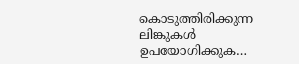കൊടുത്തിരിക്കുന്ന ലിങ്കുകള്‍ ഉപയോഗിക്കുക…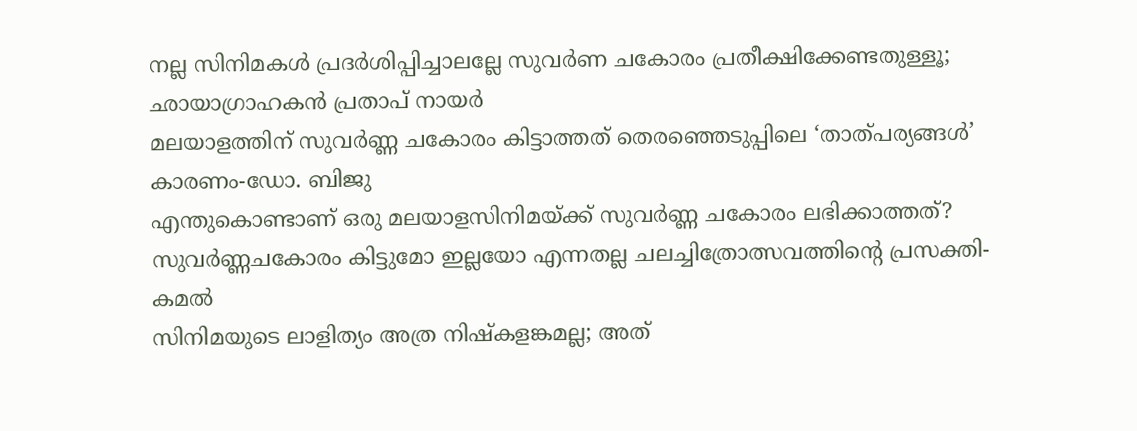നല്ല സിനിമകള്‍ പ്രദര്‍ശിപ്പിച്ചാലല്ലേ സുവര്‍ണ ചകോരം പ്രതീക്ഷിക്കേണ്ടതുള്ളൂ; ഛായാഗ്രാഹകന്‍ പ്രതാപ് നായര്‍
മലയാളത്തിന് സുവര്‍ണ്ണ ചകോരം കിട്ടാത്തത് തെരഞ്ഞെടുപ്പിലെ ‘താത്പര്യങ്ങള്‍’ കാരണം-ഡോ. ബിജു
എന്തുകൊണ്ടാണ് ഒരു മലയാളസിനിമയ്ക്ക് സുവര്‍ണ്ണ ചകോരം ലഭിക്കാത്തത്?
സുവര്‍ണ്ണചകോരം കിട്ടുമോ ഇല്ലയോ എന്നതല്ല ചലച്ചിത്രോത്സവത്തിന്‍റെ പ്രസക്തി-കമല്‍
സിനിമയുടെ ലാളിത്യം അത്ര നിഷ്കളങ്കമല്ല; അത്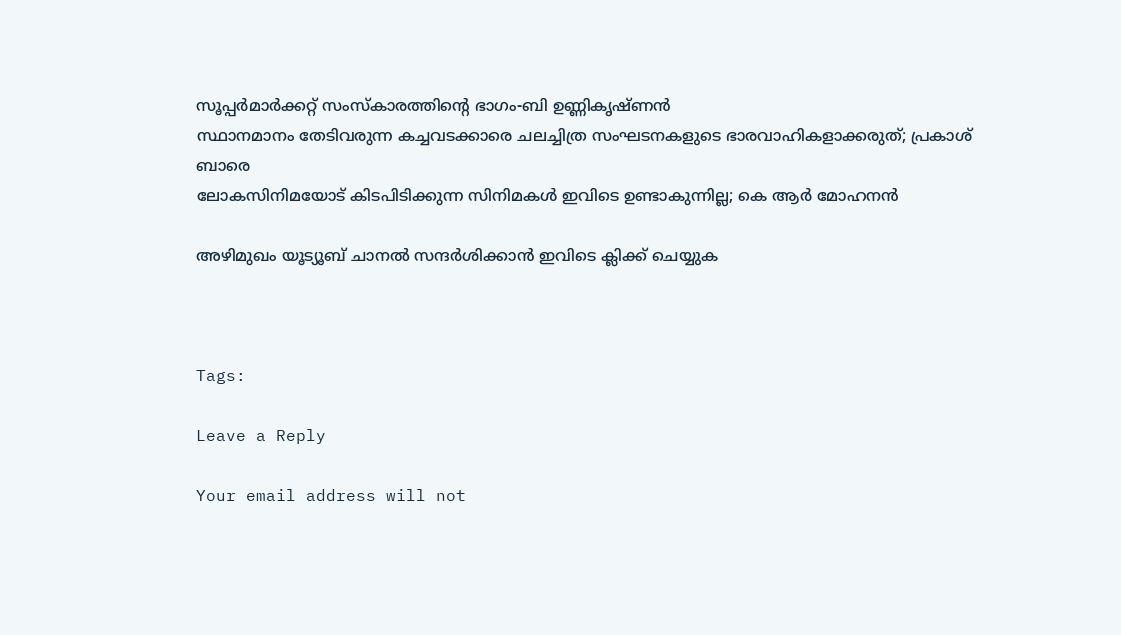സൂപ്പര്‍മാര്‍ക്കറ്റ് സംസ്കാരത്തിന്റെ ഭാഗം-ബി ഉണ്ണികൃഷ്ണന്‍
സ്ഥാനമാനം തേടിവരുന്ന കച്ചവടക്കാരെ ചലച്ചിത്ര സംഘടനകളുടെ ഭാരവാഹികളാക്കരുത്; പ്രകാശ് ബാരെ
ലോകസിനിമയോട് കിടപിടിക്കുന്ന സിനിമകള്‍ ഇവിടെ ഉണ്ടാകുന്നില്ല; കെ ആര്‍ മോഹനന്‍

അഴിമുഖം യൂട്യൂബ് ചാനല്‍ സന്ദര്‍ശിക്കാന്‍ ഇവിടെ ക്ലിക്ക് ചെയ്യുക



Tags:

Leave a Reply

Your email address will not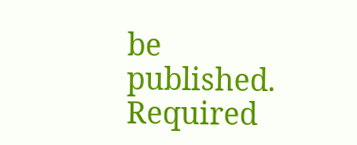be published. Required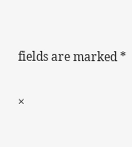fields are marked *

×